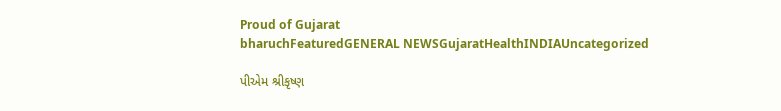Proud of Gujarat
bharuchFeaturedGENERAL NEWSGujaratHealthINDIAUncategorized

પીએમ શ્રીકૃષ્ણ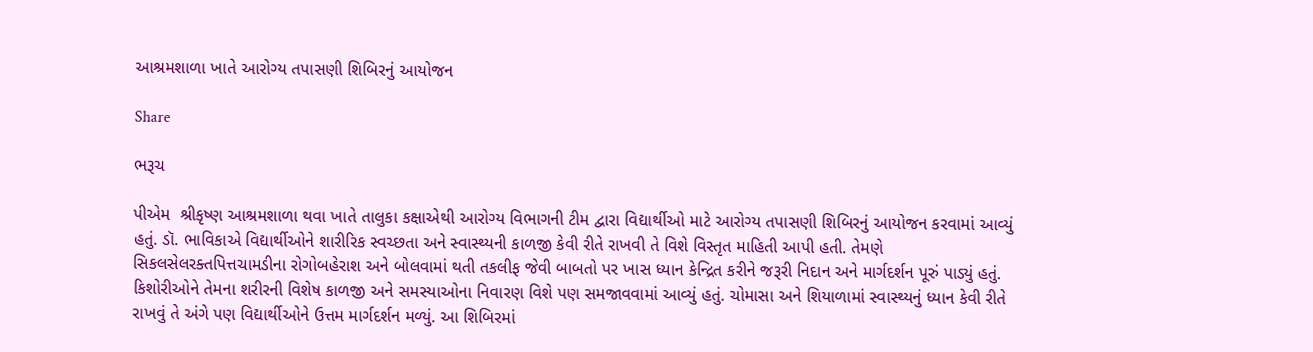આશ્રમશાળા ખાતે આરોગ્ય તપાસણી શિબિરનું આયોજન

Share

ભરૂચ

પીએમ  શ્રીકૃષ્ણ આશ્રમશાળા થવા ખાતે તાલુકા કક્ષાએથી આરોગ્ય વિભાગની ટીમ દ્વારા વિદ્યાર્થીઓ માટે આરોગ્ય તપાસણી શિબિરનું આયોજન કરવામાં આવ્યું હતું. ડૉ. ભાવિકાએ વિદ્યાર્થીઓને શારીરિક સ્વચ્છતા અને સ્વાસ્થ્યની કાળજી કેવી રીતે રાખવી તે વિશે વિસ્તૃત માહિતી આપી હતી. તેમણે સિકલસેલરક્તપિત્તચામડીના રોગોબહેરાશ અને બોલવામાં થતી તકલીફ જેવી બાબતો પર ખાસ ધ્યાન કેન્દ્રિત કરીને જરૂરી નિદાન અને માર્ગદર્શન પૂરું પાડ્યું હતું. કિશોરીઓને તેમના શરીરની વિશેષ કાળજી અને સમસ્યાઓના નિવારણ વિશે પણ સમજાવવામાં આવ્યું હતું. ચોમાસા અને શિયાળામાં સ્વાસ્થ્યનું ધ્યાન કેવી રીતે રાખવું તે અંગે પણ વિદ્યાર્થીઓને ઉત્તમ માર્ગદર્શન મળ્યું. આ શિબિરમાં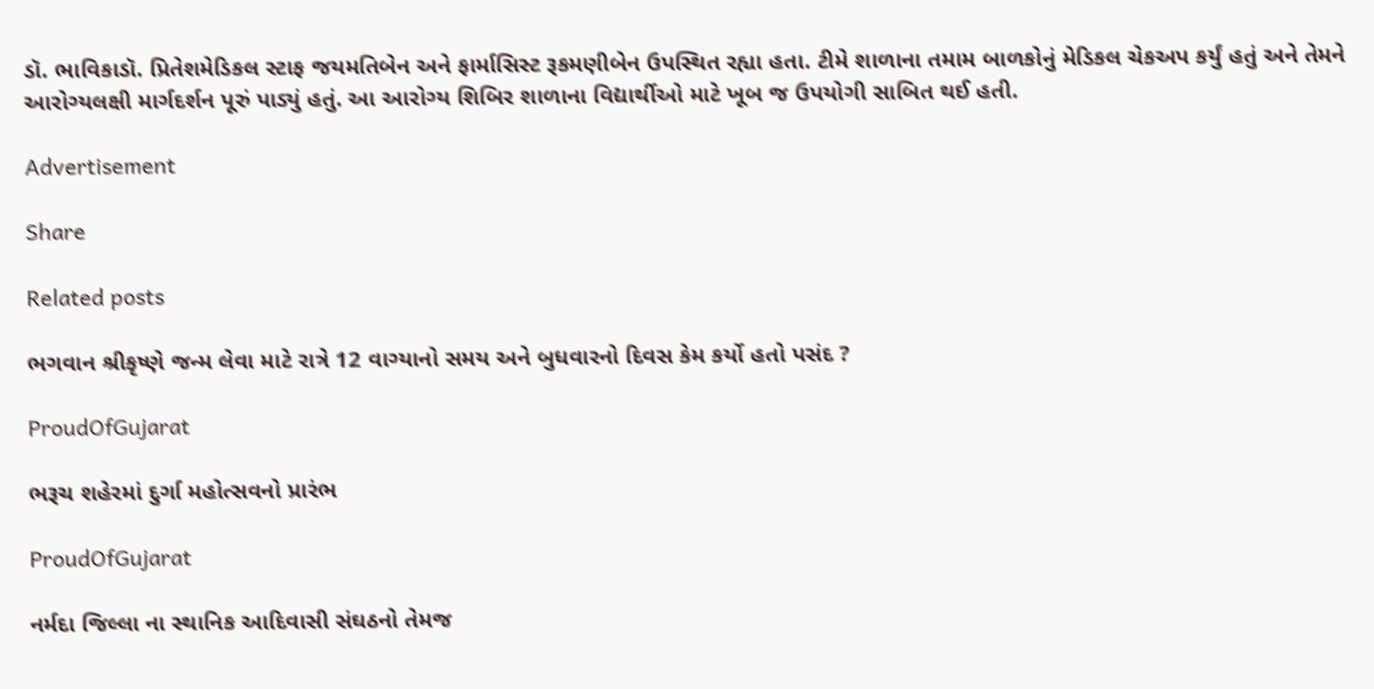ડૉ. ભાવિકાડૉ. પ્રિતેશમેડિકલ સ્ટાફ જયમતિબેન અને ફાર્માસિસ્ટ રૂકમણીબેન ઉપસ્થિત રહ્યા હતા. ટીમે શાળાના તમામ બાળકોનું મેડિકલ ચેકઅપ કર્યું હતું અને તેમને આરોગ્યલક્ષી માર્ગદર્શન પૂરું પાડ્યું હતું. આ આરોગ્ય શિબિર શાળાના વિદ્યાર્થીઓ માટે ખૂબ જ ઉપયોગી સાબિત થઈ હતી.

Advertisement

Share

Related posts

ભગવાન શ્રીકૃષ્ણે જન્મ લેવા માટે રાત્રે 12 વાગ્યાનો સમય અને બુધવારનો દિવસ કેમ કર્યો હતો પસંદ ?

ProudOfGujarat

ભરૂચ શહેરમાં દુર્ગા મહોત્સવનો પ્રારંભ

ProudOfGujarat

નર્મદા જિલ્લા ના સ્થાનિક આદિવાસી સંઘઠનો તેમજ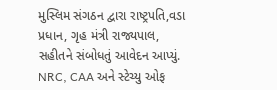મુસ્લિમ સંગઠન દ્વારા રાષ્ટ્રપતિ,વડા પ્રધાન, ગૃહ મંત્રી રાજ્યપાલ, સહીતને સંબોધતું આવેદન આપ્યું. NRC, CAA અને સ્ટેચ્યુ ઓફ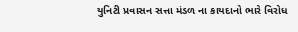યુનિટી પ્રવાસન સત્તા મંડળ ના કાયદાનો ભારે વિરોધ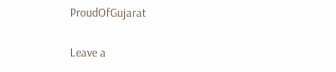ProudOfGujarat

Leave a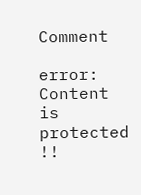Comment

error: Content is protected !!